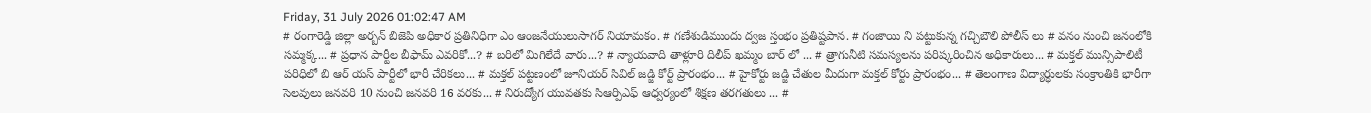Friday, 31 July 2026 01:02:47 AM
# రంగారెడ్డి జిల్లా అర్బన్ బిజెపి అధికార ప్రతినిధిగా ఎం ఆంజనేయులుసాగర్ నియామకం. # గణేశుడిముందు ద్వజ స్తంభం ప్రతిష్టపాన. # గంజాయి ని పట్టుకున్న గచ్చిబౌలి పోలీస్ లు # వనం నుంచి జనంలోకి సమ్మక్క... # ప్రధాన పార్టీల బీఫామ్ ఎవరికో...? # బరిలో మిగిలేదే వారు...? # న్యాయవాది తాళ్లూరి దిలీప్ ఖమ్మం బార్ లో ... # త్రాగునీటి సమస్యలను పరిష్కరించిన అధికారులు... # మక్తల్ మున్సిపాలిటీ పరిధిలో బి ఆర్ యస్ పార్టీలో భారీ చేరికలు... # మక్తల్ పట్టణంలో జూనియర్ సివిల్ జడ్జి కోర్ట్ ప్రారంభం... # హైకోర్టు జడ్జి చేతుల మీదుగా మక్తల్ కోర్టు ప్రారంభం... # తెలంగాణ విద్యార్ధులకు సంక్రాంతికి భారీగా సెలవులు జనవరి 10 నుంచి జనవరి 16 వరకు... # నిరుద్యోగ యువతకు సిఆర్పిఎఫ్ ఆధ్వర్యంలో శిక్షణ తరగతులు ... #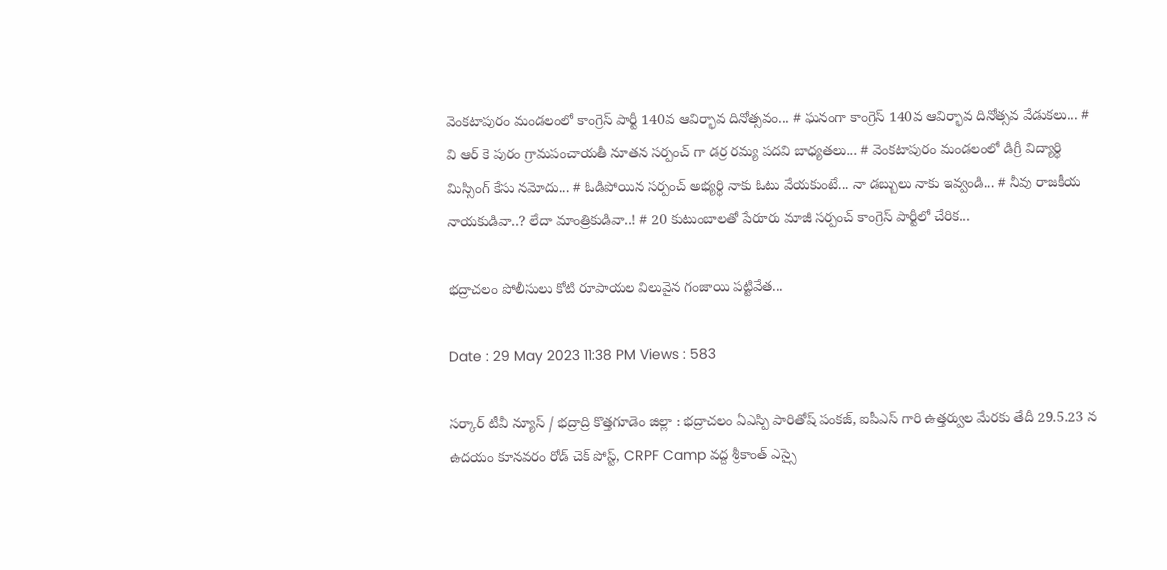వెంకటాపురం మండలంలో కాంగ్రెస్ పార్టీ 140వ ఆవిర్భావ దినోత్సవం... # ఘనంగా కాంగ్రెస్ 140వ ఆవిర్భావ దినోత్సవ వేడుకలు... # వి ఆర్ కె పురం గ్రామపంచాయతీ నూతన సర్పంచ్ గా డర్ర రమ్య పదవి బాధ్యతలు... # వెంకటాపురం మండలంలో డిగ్రీ విద్యార్థి మిస్సింగ్ కేసు నమోదు... # ఓడిపోయిన సర్పంచ్ అభ్యర్థి నాకు ఓటు వేయకుంటే... నా డబ్బులు నాకు ఇవ్వండి... # నీవు రాజకీయ నాయకుడివా..? లేదా మాంత్రికుడివా..! # 20 కుటుంబాలతో పేరూరు మాజీ సర్పంచ్ కాంగ్రెస్ పార్టీలో చేరిక...

భద్రాచలం పోలీసులు కోటి రూపాయల విలువైన గంజాయి పట్టివేత...

Date : 29 May 2023 11:38 PM Views : 583

సర్కార్ టీవీ న్యూస్ / భద్రాద్రి కొత్తగూడెం జిల్లా : భద్రాచలం ఏఎస్పి పారితోష్ పంకజ్, ఐపీఎస్ గారి ఉత్తర్వుల మేరకు తేదీ 29.5.23 న ఉదయం కూనవరం రోడ్ చెక్ పోస్ట్, CRPF Camp వద్ద శ్రీకాంత్ ఎస్సై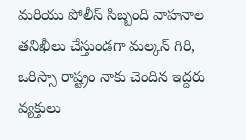మరియు పోలీస్ సిబ్బంది వాహనాల తనిఖీలు చేస్తుండగా మల్కన్ గిరి, ఒరిస్సా రాష్ట్రం నాకు చెందిన ఇద్దరు వ్యక్తులు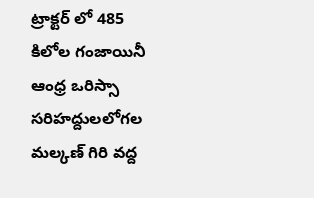ట్రాక్టర్ లో 485 కిలోల గంజాయినీ ఆంధ్ర ఒరిస్సా సరిహద్దులలోగల మల్కణ్ గిరి వద్ద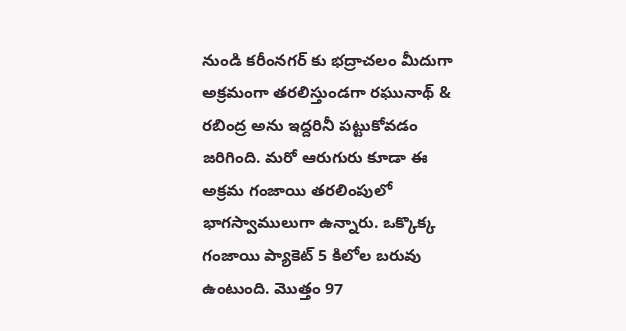నుండి కరీంనగర్ కు భద్రాచలం మీదుగా అక్రమంగా తరలిస్తుండగా రఘునాథ్ & రబింద్ర అను ఇద్దరినీ పట్టుకోవడం జరిగింది. మరో ఆరుగురు కూడా ఈ అక్రమ గంజాయి తరలింపులో భాగస్వాములుగా ఉన్నారు. ఒక్కొక్క గంజాయి ప్యాకెట్ 5 కిలోల బరువు ఉంటుంది. మొత్తం 97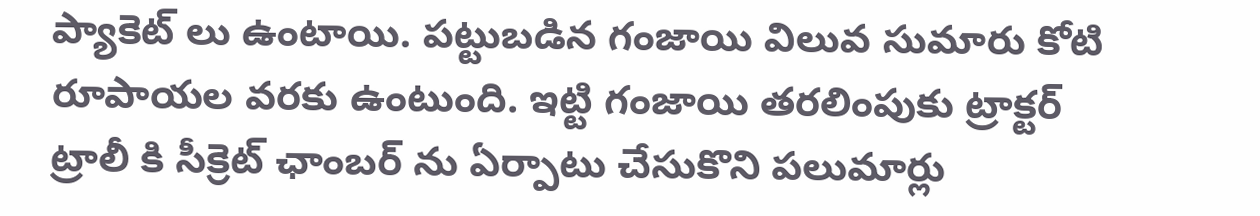ప్యాకెట్ లు ఉంటాయి. పట్టుబడిన గంజాయి విలువ సుమారు కోటి రూపాయల వరకు ఉంటుంది. ఇట్టి గంజాయి తరలింపుకు ట్రాక్టర్ ట్రాలీ కి సీక్రెట్ ఛాంబర్ ను ఏర్పాటు చేసుకొని పలుమార్లు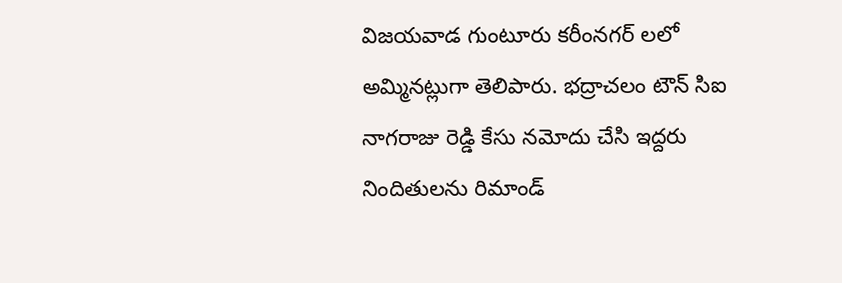విజయవాడ గుంటూరు కరీంనగర్ లలో అమ్మినట్లుగా తెలిపారు. భద్రాచలం టౌన్ సిఐ నాగరాజు రెడ్డి కేసు నమోదు చేసి ఇద్దరు నిందితులను రిమాండ్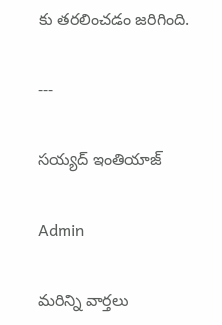కు తరలించడం జరిగింది.

---

సయ్యద్ ఇంతియాజ్

Admin

మరిన్ని వార్తలు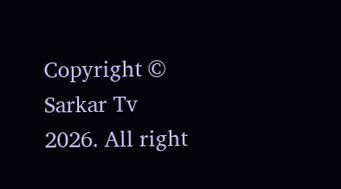Copyright © Sarkar Tv 2026. All right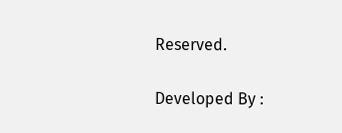Reserved.

Developed By :